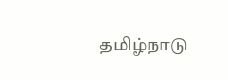தமிழ்நாடு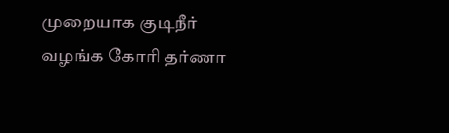முறையாக குடிநீர் வழங்க கோரி தர்ணா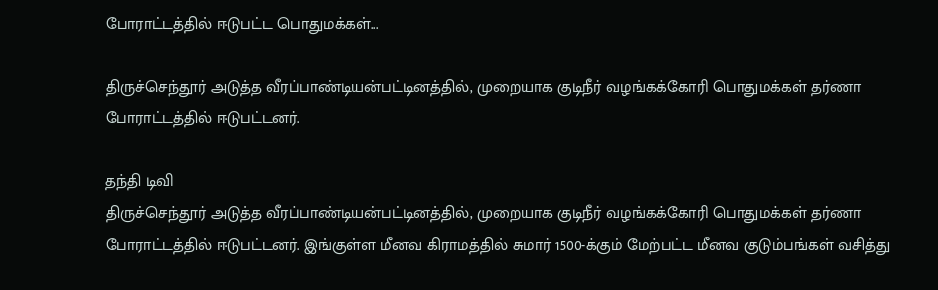போராட்டத்தில் ஈடுபட்ட பொதுமக்கள்...

திருச்செந்தூர் அடுத்த வீரப்பாண்டியன்பட்டினத்தில், முறையாக குடிநீர் வழங்கக்கோரி பொதுமக்கள் தர்ணா போராட்டத்தில் ஈடுபட்டனர்.

தந்தி டிவி
திருச்செந்தூர் அடுத்த வீரப்பாண்டியன்பட்டினத்தில், முறையாக குடிநீர் வழங்கக்கோரி பொதுமக்கள் தர்ணா போராட்டத்தில் ஈடுபட்டனர். இங்குள்ள மீனவ கிராமத்தில் சுமார் 1500-க்கும் மேற்பட்ட மீனவ குடும்பங்கள் வசித்து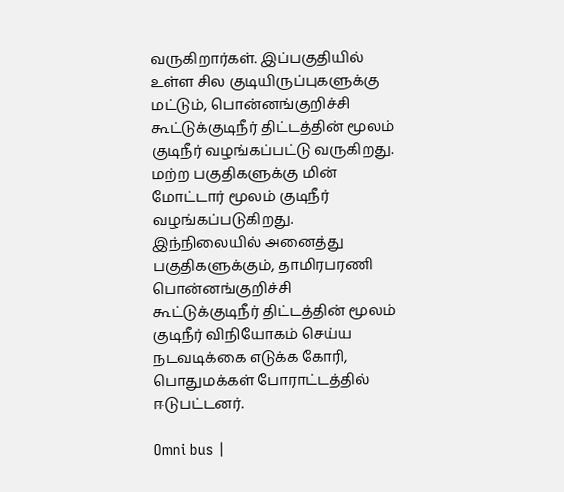வருகிறார்கள். இப்பகுதியில் உள்ள சில குடியிருப்புகளுக்கு மட்டும், பொன்னங்குறிச்சி கூட்டுக்குடிநீர் திட்டத்தின் மூலம் குடிநீர் வழங்கப்பட்டு வருகிறது. மற்ற பகுதிகளுக்கு மின் மோட்டார் மூலம் குடிநீர் வழங்கப்படுகிறது. இந்நிலையில் அனைத்து பகுதிகளுக்கும், தாமிரபரணி பொன்னங்குறிச்சி கூட்டுக்குடிநீர் திட்டத்தின் மூலம் குடிநீர் விநியோகம் செய்ய நடவடிக்கை எடுக்க கோரி, பொதுமக்கள் போராட்டத்தில் ஈடுபட்டனர்.

Omni bus |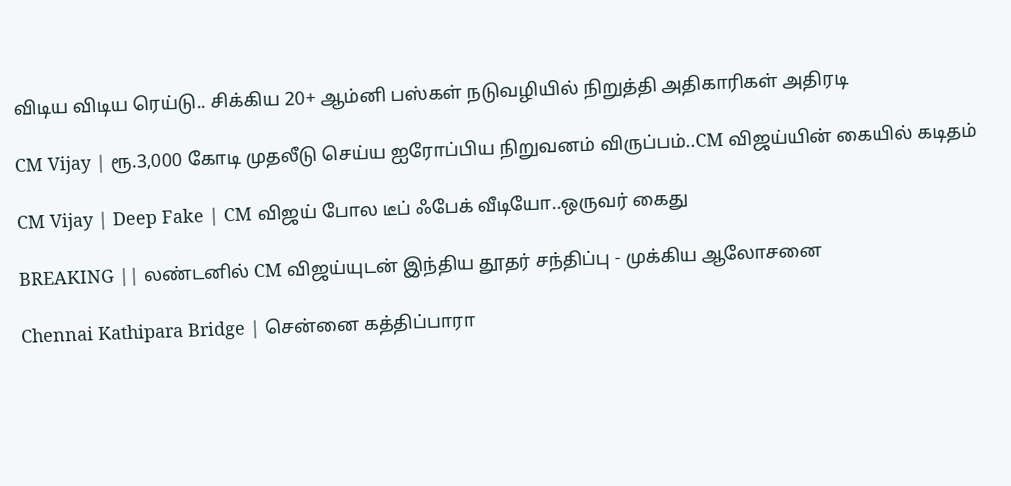விடிய விடிய ரெய்டு.. சிக்கிய 20+ ஆம்னி பஸ்கள் நடுவழியில் நிறுத்தி அதிகாரிகள் அதிரடி

CM Vijay | ரூ.3,000 கோடி முதலீடு செய்ய ஐரோப்பிய நிறுவனம் விருப்பம்..CM விஜய்யின் கையில் கடிதம்

CM Vijay | Deep Fake | CM விஜய் போல டீப் ஃபேக் வீடியோ..ஒருவர் கைது

BREAKING || லண்டனில் CM விஜய்யுடன் இந்திய தூதர் சந்திப்பு - முக்கிய ஆலோசனை

Chennai Kathipara Bridge | சென்னை கத்திப்பாரா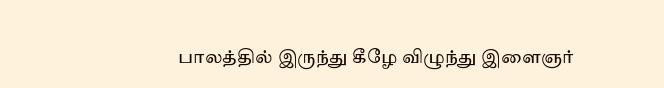பாலத்தில் இருந்து கீழே விழுந்து இளைஞர்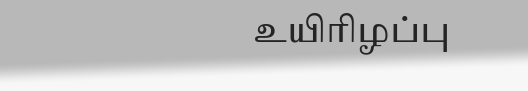உயிரிழப்பு